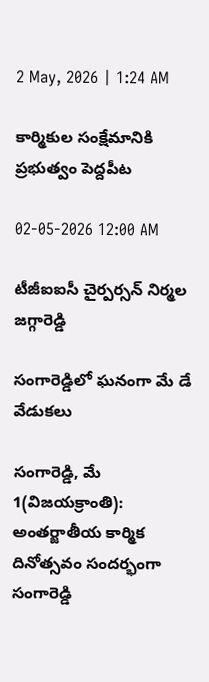2 May, 2026 | 1:24 AM

కార్మికుల సంక్షేమానికి ప్రభుత్వం పెద్దపీట

02-05-2026 12:00 AM

టీజీఐఐసీ చైర్పర్సన్ నిర్మల జగ్గారెడ్డి

సంగారెడ్డిలో ఘనంగా మే డే వేడుకలు

సంగారెడ్డి, మే 1(విజయక్రాంతి): అంతర్జాతీయ కార్మిక దినోత్సవం సందర్భంగా సంగారెడ్డి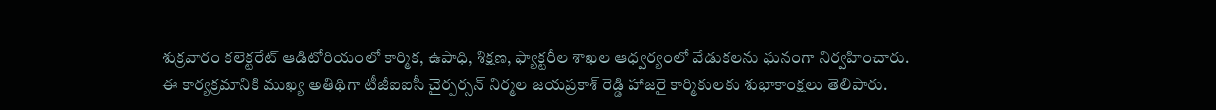శుక్రవారం కలెక్టరేట్ ఆడిటోరియంలో కార్మిక, ఉపాధి, శిక్షణ, ఫ్యాక్టరీల శాఖల ఆధ్వర్యంలో వేడుకలను ఘనంగా నిర్వహించారు. ఈ కార్యక్రమానికి ముఖ్య అతిథిగా టీజీఐఐసీ చైర్పర్సన్ నిర్మల జయప్రకాశ్ రెడ్డి హాజరై కార్మికులకు శుభాకాంక్షలు తెలిపారు.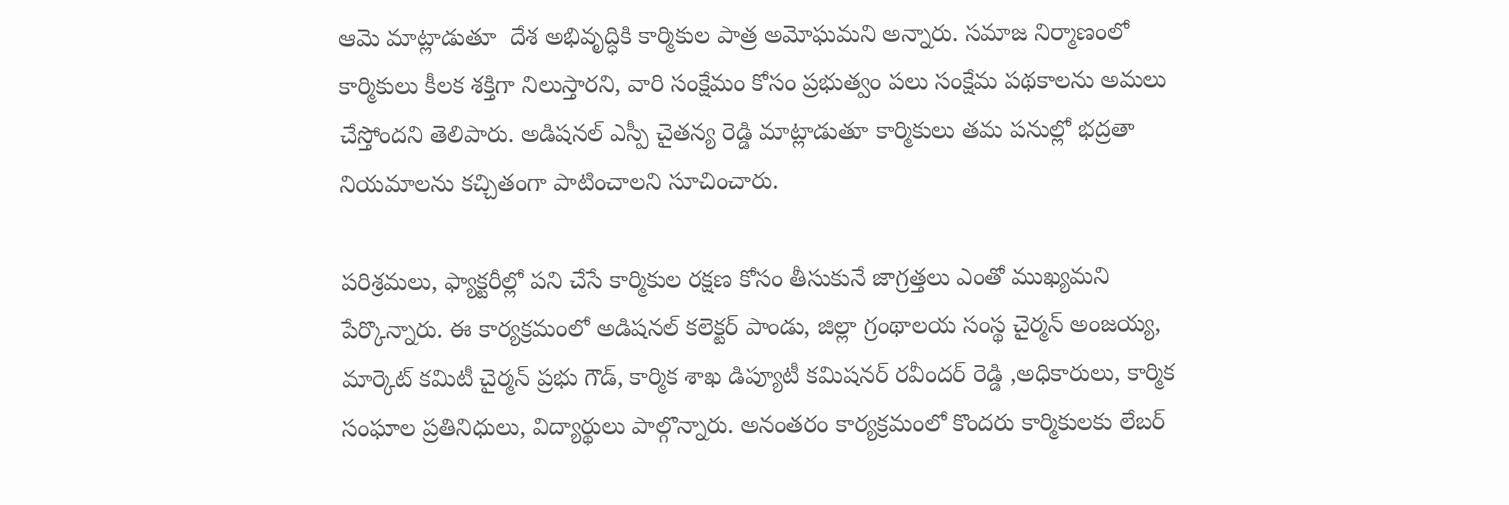ఆమె మాట్లాడుతూ  దేశ అభివృద్ధికి కార్మికుల పాత్ర అమోఘమని అన్నారు. సమాజ నిర్మాణంలో కార్మికులు కీలక శక్తిగా నిలుస్తారని, వారి సంక్షేమం కోసం ప్రభుత్వం పలు సంక్షేమ పథకాలను అమలు చేస్తోందని తెలిపారు. అడిషనల్ ఎస్పీ చైతన్య రెడ్డి మాట్లాడుతూ కార్మికులు తమ పనుల్లో భద్రతా నియమాలను కచ్చితంగా పాటించాలని సూచించారు.

పరిశ్రమలు, ఫ్యాక్టరీల్లో పని చేసే కార్మికుల రక్షణ కోసం తీసుకునే జాగ్రత్తలు ఎంతో ముఖ్యమని పేర్కొన్నారు. ఈ కార్యక్రమంలో అడిషనల్ కలెక్టర్ పాండు, జిల్లా గ్రంథాలయ సంస్థ చైర్మన్ అంజయ్య, మార్కెట్ కమిటీ చైర్మన్ ప్రభు గౌడ్, కార్మిక శాఖ డిప్యూటీ కమిషనర్ రవీందర్ రెడ్డి ,అధికారులు, కార్మిక సంఘాల ప్రతినిధులు, విద్యార్థులు పాల్గొన్నారు. అనంతరం కార్యక్రమంలో కొందరు కార్మికులకు లేబర్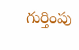గుర్తింపు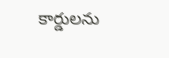కార్డులను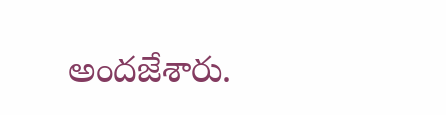అందజేశారు.